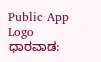Public App Logo
ಧಾರವಾಡ: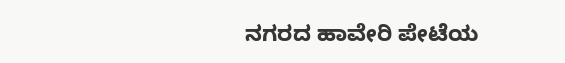ನಗರದ ಹಾವೇರಿ ಪೇಟೆಯ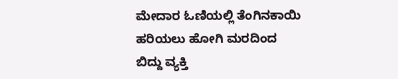ಮೇದಾರ ಓಣಿಯಲ್ಲಿ ತೆಂಗಿನಕಾಯಿ ಹರಿಯಲು ಹೋಗಿ ಮರದಿಂದ ಬಿದ್ದು ವ್ಯಕ್ತಿ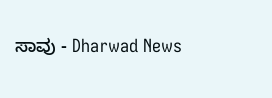ಸಾವು - Dharwad News